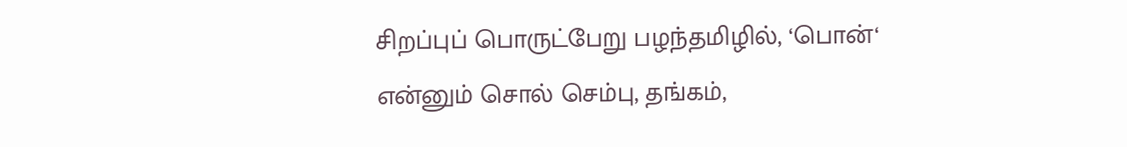சிறப்புப் பொருட்பேறு பழந்தமிழில், ‘பொன்‘ என்னும் சொல் செம்பு, தங்கம்,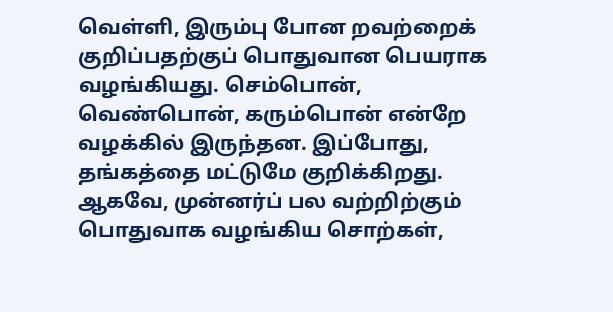வெள்ளி, இரும்பு போன றவற்றைக் குறிப்பதற்குப் பொதுவான பெயராக வழங்கியது. செம்பொன், வெண்பொன், கரும்பொன் என்றே வழக்கில் இருந்தன. இப்போது, தங்கத்தை மட்டுமே குறிக்கிறது. ஆகவே, முன்னர்ப் பல வற்றிற்கும் பொதுவாக வழங்கிய சொற்கள்,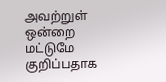அவற்றுள் ஒன்றை மட்டுமே குறிப்பதாக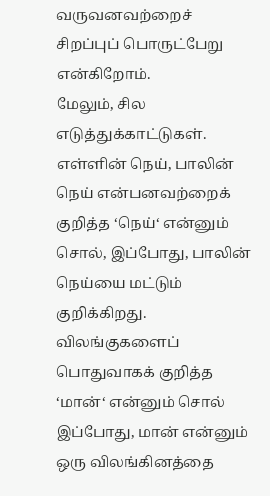வருவனவற்றைச் சிறப்புப் பொருட்பேறு என்கிறோம்.
மேலும், சில எடுத்துக்காட்டுகள். எள்ளின் நெய், பாலின் நெய் என்பனவற்றைக் குறித்த ‘நெய்‘ என்னும் சொல், இப்போது, பாலின் நெய்யை மட்டும் குறிக்கிறது. விலங்குகளைப் பொதுவாகக் குறித்த ‘மான்‘ என்னும் சொல் இப்போது, மான் என்னும் ஒரு விலங்கினத்தை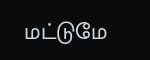மட்டுமே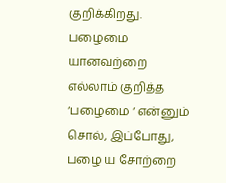குறிக்கிறது. பழைமை யானவற்றை எல்லாம் குறித்த ‘பழைமை ‘ என்னும் சொல், இப்போது, பழை ய சோற்றை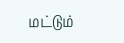மட்டும்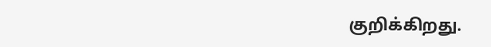குறிக்கிறது.